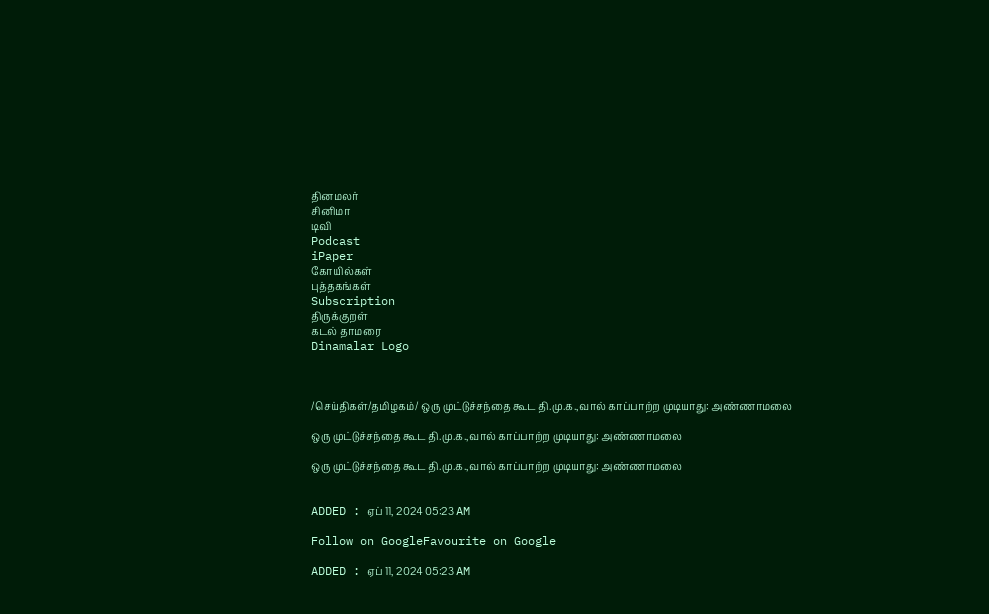தினமலர்
சினிமா
டிவி
Podcast
iPaper
கோயில்கள்
புத்தகங்கள்
Subscription
திருக்குறள்
கடல் தாமரை
Dinamalar Logo



/செய்திகள்/தமிழகம்/ ஒரு முட்டுச்சந்தை கூட தி.மு.க.,வால் காப்பாற்ற முடியாது: அண்ணாமலை

ஒரு முட்டுச்சந்தை கூட தி.மு.க.,வால் காப்பாற்ற முடியாது: அண்ணாமலை

ஒரு முட்டுச்சந்தை கூட தி.மு.க.,வால் காப்பாற்ற முடியாது: அண்ணாமலை


ADDED : ஏப் 11, 2024 05:23 AM

Follow on GoogleFavourite on Google

ADDED : ஏப் 11, 2024 05:23 AM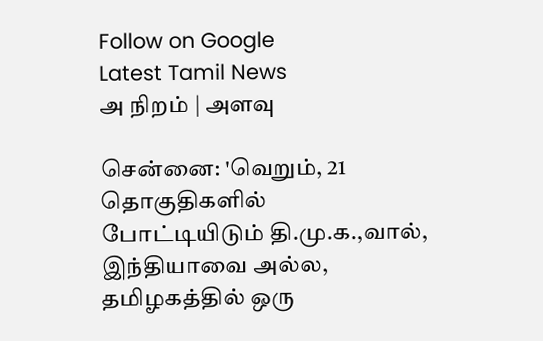Follow on Google
Latest Tamil News
அ நிறம் | அளவு

சென்னை: 'வெறும், 21 தொகுதிகளில் போட்டியிடும் தி.மு.க.,வால், இந்தியாவை அல்ல, தமிழகத்தில் ஒரு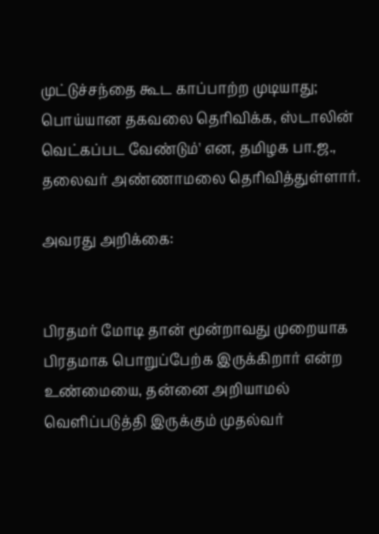முட்டுச்சந்தை கூட காப்பாற்ற முடியாது; பொய்யான தகவலை தெரிவிக்க, ஸ்டாலின் வெட்கப்பட வேண்டும்' என, தமிழக பா.ஜ., தலைவர் அண்ணாமலை தெரிவித்துள்ளார்.

அவரது அறிக்கை:


பிரதமர் மோடி தான் மூன்றாவது முறையாக பிரதமாக பொறுப்பேற்க இருக்கிறார் என்ற உண்மையை, தன்னை அறியாமல் வெளிப்படுத்தி இருக்கும் முதல்வர்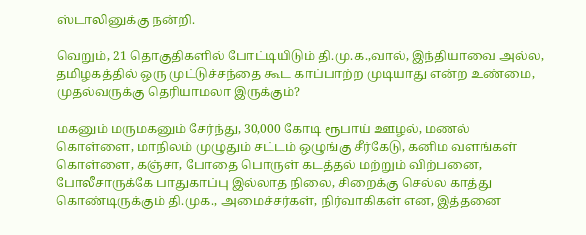ஸ்டாலினுக்கு நன்றி.

வெறும், 21 தொகுதிகளில் போட்டியிடும் தி.மு.க.,வால், இந்தியாவை அல்ல, தமிழகத்தில் ஒரு முட்டுச்சந்தை கூட காப்பாற்ற முடியாது என்ற உண்மை, முதல்வருக்கு தெரியாமலா இருக்கும்?

மகனும் மருமகனும் சேர்ந்து, 30,000 கோடி ரூபாய் ஊழல், மணல் கொள்ளை, மாநிலம் முழுதும் சட்டம் ஒழுங்கு சீர்கேடு, கனிம வளங்கள் கொள்ளை, கஞ்சா, போதை பொருள் கடத்தல் மற்றும் விற்பனை, போலீசாருக்கே பாதுகாப்பு இல்லாத நிலை, சிறைக்கு செல்ல காத்து கொண்டிருக்கும் தி.முக., அமைச்சர்கள், நிர்வாகிகள் என, இத்தனை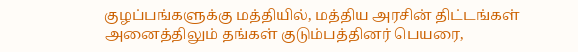குழப்பங்களுக்கு மத்தியில், மத்திய அரசின் திட்டங்கள் அனைத்திலும் தங்கள் குடும்பத்தினர் பெயரை,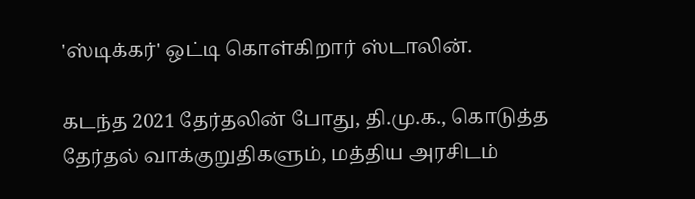'ஸ்டிக்கர்' ஒட்டி கொள்கிறார் ஸ்டாலின்.

கடந்த 2021 தேர்தலின் போது, தி.மு.க., கொடுத்த தேர்தல் வாக்குறுதிகளும், மத்திய அரசிடம்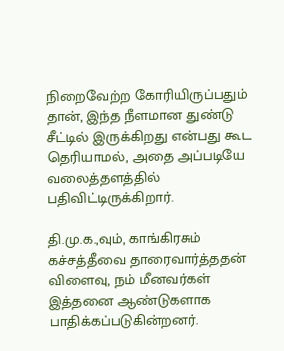நிறைவேற்ற கோரியிருப்பதும் தான், இந்த நீளமான துண்டு சீட்டில் இருக்கிறது என்பது கூட தெரியாமல், அதை அப்படியே வலைத்தளத்தில் பதிவிட்டிருக்கிறார்.

தி.மு.க.,வும், காங்கிரசும் கச்சத்தீவை தாரைவார்த்ததன் விளைவு, நம் மீனவர்கள் இத்தனை ஆண்டுகளாக பாதிக்கப்படுகின்றனர்.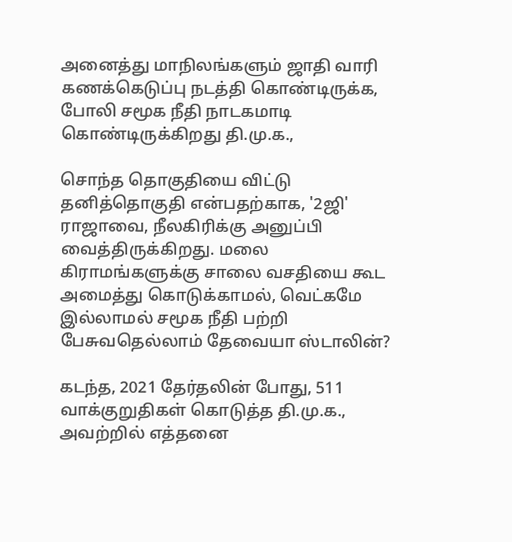அனைத்து மாநிலங்களும் ஜாதி வாரி கணக்கெடுப்பு நடத்தி கொண்டிருக்க, போலி சமூக நீதி நாடகமாடி கொண்டிருக்கிறது தி.மு.க.,

சொந்த தொகுதியை விட்டு தனித்தொகுதி என்பதற்காக, '2ஜி' ராஜாவை, நீலகிரிக்கு அனுப்பி வைத்திருக்கிறது. மலை கிராமங்களுக்கு சாலை வசதியை கூட அமைத்து கொடுக்காமல், வெட்கமே இல்லாமல் சமூக நீதி பற்றி பேசுவதெல்லாம் தேவையா ஸ்டாலின்?

கடந்த, 2021 தேர்தலின் போது, 511 வாக்குறுதிகள் கொடுத்த தி.மு.க., அவற்றில் எத்தனை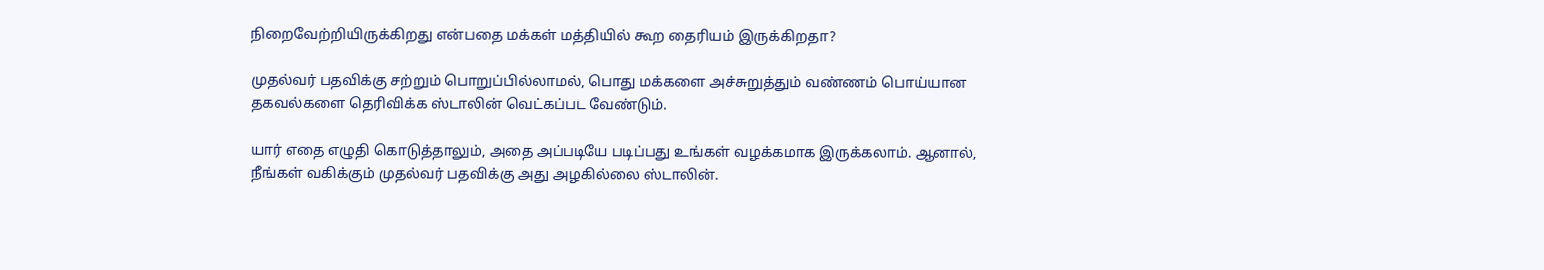நிறைவேற்றியிருக்கிறது என்பதை மக்கள் மத்தியில் கூற தைரியம் இருக்கிறதா?

முதல்வர் பதவிக்கு சற்றும் பொறுப்பில்லாமல், பொது மக்களை அச்சுறுத்தும் வண்ணம் பொய்யான தகவல்களை தெரிவிக்க ஸ்டாலின் வெட்கப்பட வேண்டும்.

யார் எதை எழுதி கொடுத்தாலும், அதை அப்படியே படிப்பது உங்கள் வழக்கமாக இருக்கலாம். ஆனால், நீங்கள் வகிக்கும் முதல்வர் பதவிக்கு அது அழகில்லை ஸ்டாலின்.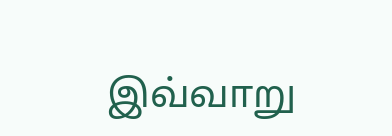இவ்வாறு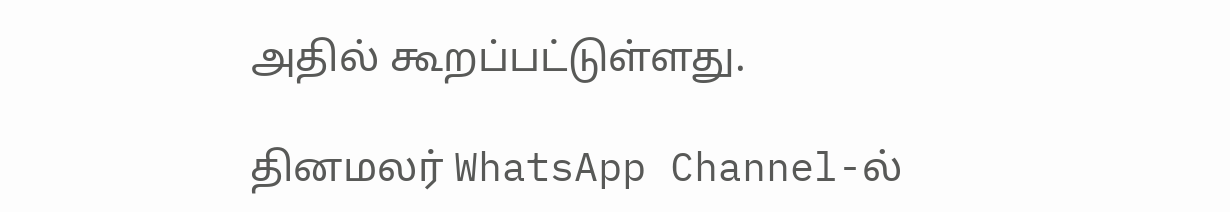அதில் கூறப்பட்டுள்ளது.

தினமலர் WhatsApp Channel-ல்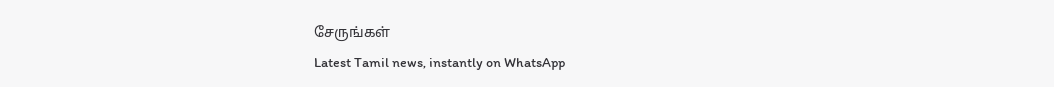சேருங்கள்
Latest Tamil news, instantly on WhatsApp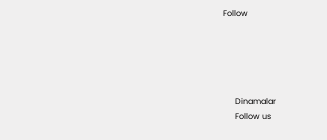Follow





      Dinamalar
      Follow us